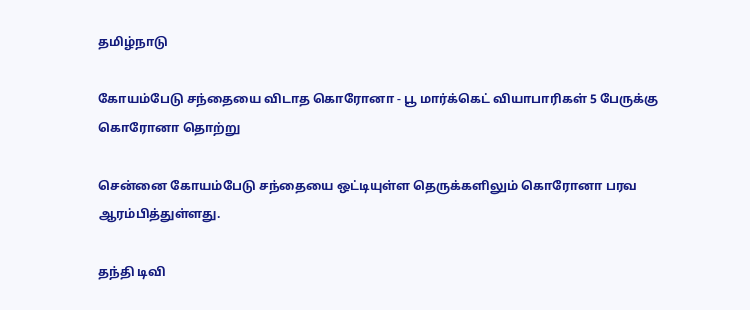தமிழ்நாடு

கோயம்பேடு சந்தையை விடாத கொரோனா - பூ மார்க்கெட் வியாபாரிகள் 5 பேருக்கு கொரோனா தொற்று

சென்னை கோயம்பேடு சந்தையை ஒட்டியுள்ள தெருக்களிலும் கொரோனா பரவ ஆரம்பித்துள்ளது.

தந்தி டிவி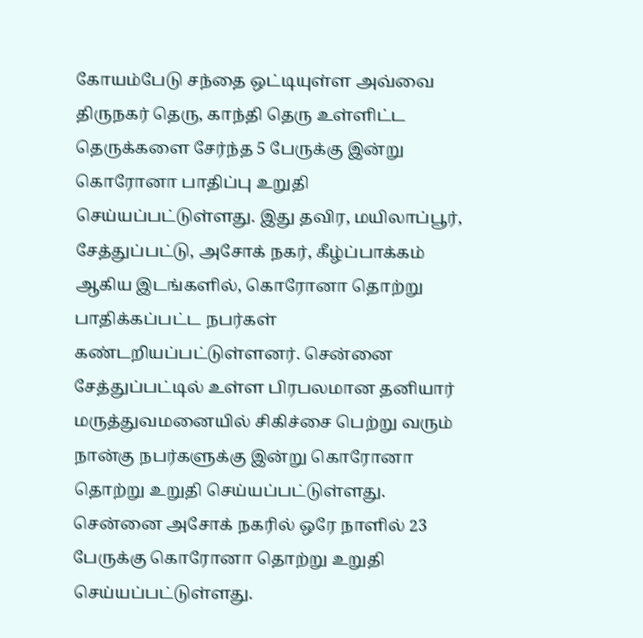கோயம்பேடு சந்தை ஒட்டியுள்ள அவ்வை திருநகர் தெரு, காந்தி தெரு உள்ளிட்ட தெருக்களை சேர்ந்த 5 பேருக்கு இன்று கொரோனா பாதிப்பு உறுதி செய்யப்பட்டுள்ளது. இது தவிர, மயிலாப்பூர், சேத்துப்பட்டு, அசோக் நகர், கீழ்ப்பாக்கம் ஆகிய இடங்களில், கொரோனா தொற்று பாதிக்கப்பட்ட நபர்கள் கண்டறியப்பட்டுள்ளனர். சென்னை சேத்துப்பட்டில் உள்ள பிரபலமான தனியார் மருத்துவமனையில் சிகிச்சை பெற்று வரும் நான்கு நபர்களுக்கு இன்று கொரோனா தொற்று உறுதி செய்யப்பட்டுள்ளது. சென்னை அசோக் நகரில் ஒரே நாளில் 23 பேருக்கு கொரோனா தொற்று உறுதி செய்யப்பட்டுள்ளது.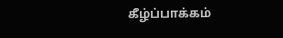கீழ்ப்பாக்கம்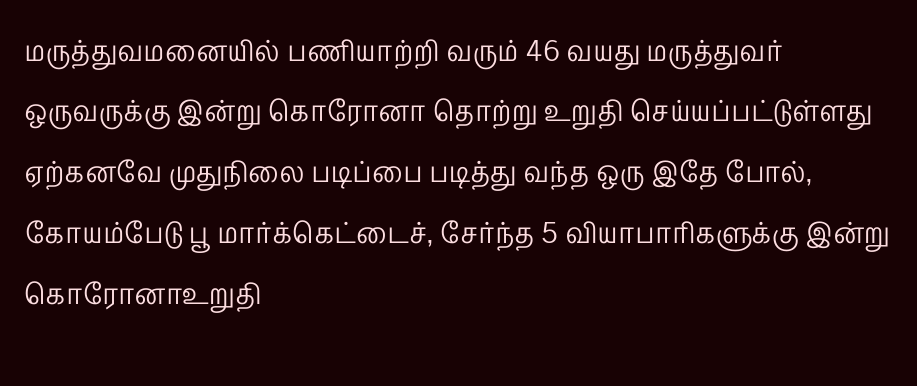மருத்துவமனையில் பணியாற்றி வரும் 46 வயது மருத்துவர் ஒருவருக்கு இன்று கொரோனா தொற்று உறுதி செய்யப்பட்டுள்ளது ஏற்கனவே முதுநிலை படிப்பை படித்து வந்த ஒரு இதே போல், கோயம்பேடு பூ மார்க்கெட்டைச், சேர்ந்த 5 வியாபாரிகளுக்கு இன்று கொரோனாஉறுதி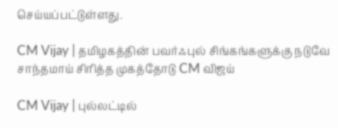செய்யப்பட்டுள்ளது.

CM Vijay | தமிழகத்தின் பவர்ஃபுல் சிங்கங்களுக்கு நடுவே சாந்தமாய் சிரித்த முகத்தோடு CM விஜய்

CM Vijay | புல்லட்டில்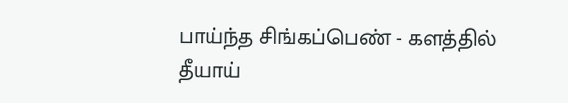பாய்ந்த சிங்கப்பெண் - களத்தில் தீயாய்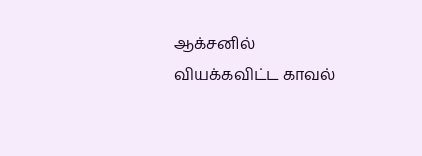ஆக்சனில் வியக்கவிட்ட காவல்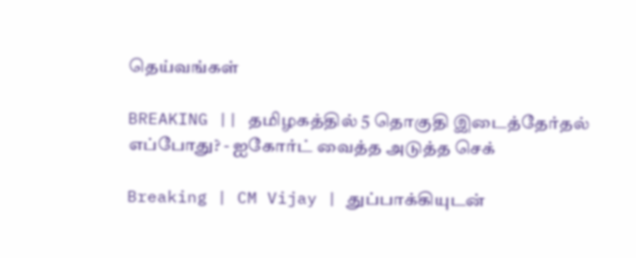தெய்வங்கள்

BREAKING || தமிழகத்தில் 5 தொகுதி இடைத்தேர்தல் எப்போது? - ஐகோர்ட் வைத்த அடுத்த செக்

Breaking | CM Vijay | துப்பாக்கியுடன்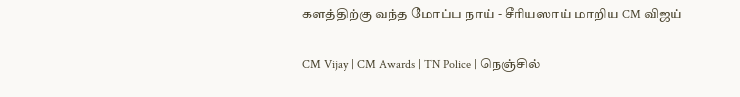களத்திற்கு வந்த மோப்ப நாய் - சீரியஸாய் மாறிய CM விஜய்

CM Vijay | CM Awards | TN Police | நெஞ்சில்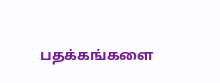பதக்கங்களை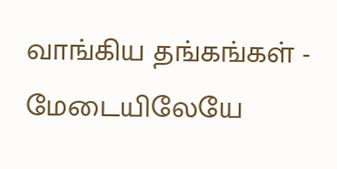வாங்கிய தங்கங்கள் - மேடையிலேயே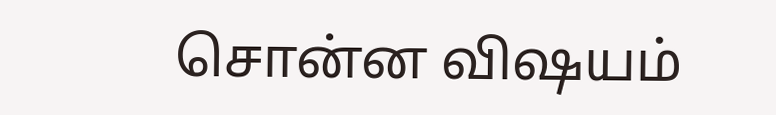சொன்ன விஷயம்